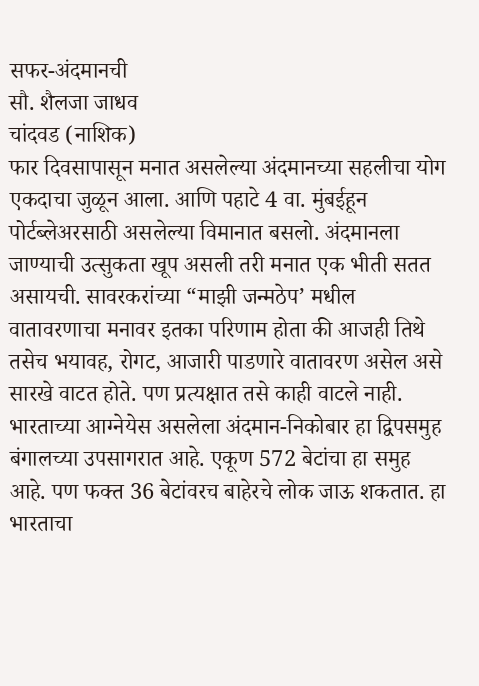सफर-अंदमानची
सौ. शैलजा जाधव
चांदवड (नाशिक)
फार दिवसापासून मनात असलेल्या अंदमानच्या सहलीचा योग एकदाचा जुळून आला. आणि पहाटे 4 वा. मुंबईहून पोर्टब्लेअरसाठी असलेल्या विमानात बसलो. अंदमानला जाण्याची उत्सुकता खूप असली तरी मनात एक भीती सतत असायची. सावरकरांच्या “माझी जन्मठेप’ मधील वातावरणाचा मनावर इतका परिणाम होता की आजही तिथे तसेच भयावह, रोगट, आजारी पाडणारे वातावरण असेल असे सारखे वाटत होते. पण प्रत्यक्षात तसे काही वाटले नाही.
भारताच्या आग्नेयेस असलेला अंदमान-निकोबार हा द्विपसमुह बंगालच्या उपसागरात आहे. एकूण 572 बेटांचा हा समुह आहे. पण फक्त 36 बेटांवरच बाहेरचे लोक जाऊ शकतात. हा भारताचा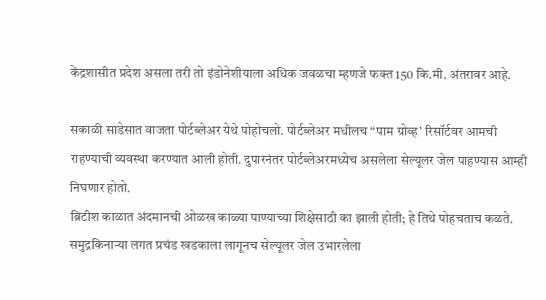केंद्रशासीत प्रदेश असला तरी तो इंडोनेशीयाला अधिक जवळचा म्हणजे फक्त 150 कि.मी. अंतरावर आहे.

सकाळी साडेसात वाजता पोर्टब्लेअर येथे पोहोचलो. पोर्टब्लेअर मधीलच “पाम ग्रोव्ह’ रिसॉर्टवर आमची राहण्याची व्यवस्था करण्यात आली होती. दुपारनंतर पोर्टब्लेअरमध्येच असलेला सेल्यूलर जेल पाहण्यास आम्ही निघणार होतो.
ब्रिटीश काळात अंदमानची ओळख काळ्या पाण्याच्या शिक्षेसाठी का झाली होती; हे तिथे पोहचताच कळते. समुद्रकिनाऱ्या लगत प्रचंड खडकाला लागूनच सेल्यूलर जेल उभारलेला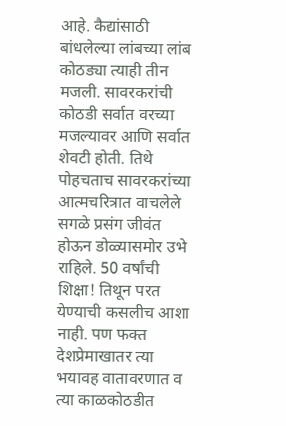आहे. कैद्यांसाठी बांधलेल्या लांबच्या लांब कोठड्या त्याही तीन मजली. सावरकरांची कोठडी सर्वात वरच्या मजल्यावर आणि सर्वात शेवटी होती. तिथे पोहचताच सावरकरांच्या आत्मचरित्रात वाचलेले सगळे प्रसंग जीवंत होऊन डोळ्यासमोर उभे राहिले. 50 वर्षांची शिक्षा! तिथून परत येण्याची कसलीच आशा नाही. पण फक्त देशप्रेमाखातर त्या भयावह वातावरणात व त्या काळकोठडीत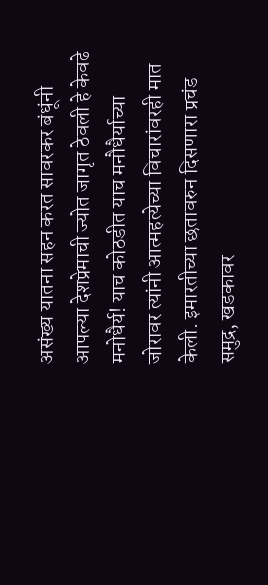असंख्य यातना सहन करत सावरकर बंधूंनी आपल्या देशप्रेमाची ज्योत जागृत ठेवली हे केवढे मनोधैर्य! याच कोठडीत याच मनौधैर्याच्या जोरावर त्यांनी आत्महत्येच्या विचारांवरही मात केली. इमारतीच्या छतावरुन दिसणारा प्रचंड समुद्र, खडकावर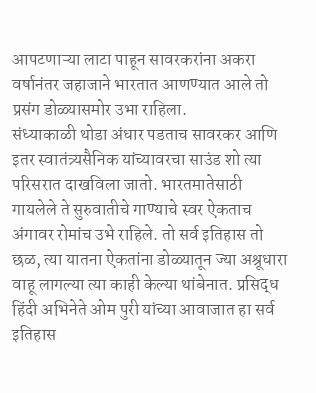आपटणाऱ्या लाटा पाहून सावरकरांना अकरा वर्षानंतर जहाजाने भारतात आणण्यात आले तो प्रसंग डोळ्यासमोर उभा राहिला.
संध्याकाळी थोडा अंधार पडताच सावरकर आणि इतर स्वातंत्र्यसैनिक यांच्यावरचा साउंड शो त्या परिसरात दाखविला जातो. भारतमातेसाठी गायलेले ते सुरुवातीचे गाण्याचे स्वर ऐकताच अंगावर रोमांच उभे राहिले. तो सर्व इतिहास तो छळ, त्या यातना ऐकतांना डोळ्यातून ज्या अश्रूधारा वाहू लागल्या त्या काही केल्या थांबेनात. प्रसिद्ध हिंदी अभिनेते ओम पुरी यांच्या आवाजात हा सर्व इतिहास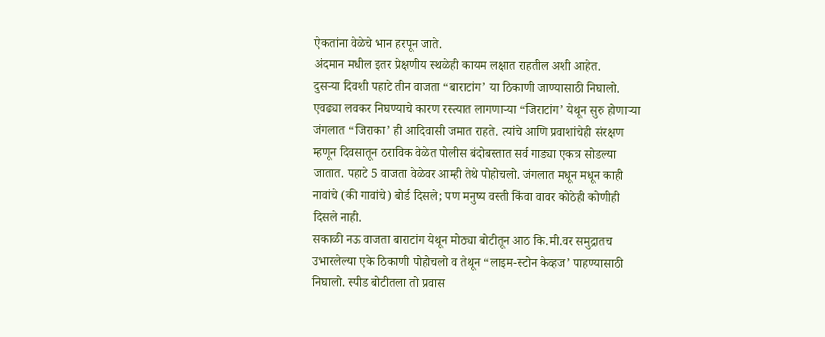ऐकतांना वेळेचे भान हरपून जाते.
अंदमान मधील इतर प्रेक्षणीय स्थळेही कायम लक्षात राहतील अशी आहेत.
दुसऱ्या दिवशी पहाटे तीन वाजता “बाराटांग’ या ठिकाणी जाण्यासाठी निघालो. एवढ्या लवकर निघण्याचे कारण रस्त्यात लागणाऱ्या “जिराटांग’ येथून सुरु होणाऱ्या जंगलात “जिराका’ ही आदिवासी जमात राहते. त्यांचे आणि प्रवाशांचेही संरक्षण म्हणून दिवसातून ठराविक वेळेत पोलीस बंदोबस्तात सर्व गाड्या एकत्र सोडल्या जातात. पहाटे 5 वाजता वेळेवर आम्ही तेथे पोहोचलो. जंगलात मधून मधून काही नावांचे (की गावांचे) बोर्ड दिसले; पण मनुष्य वस्ती किंवा वावर कोठेही कोणीही दिसले नाही.
सकाळी नऊ वाजता बाराटांग येथून मोठ्या बोटीतून आठ कि.मी.वर समुद्रातच उभारलेल्या एके ठिकाणी पोहोचलो व तेथून “लाइम-स्टोन केव्हज’ पाहण्यासाठी निघालो. स्पीड बोटीतला तो प्रवास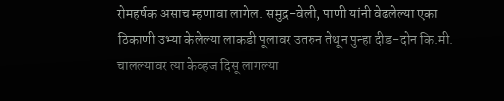रोमहर्षक असाच म्हणावा लागेल. समुद्र-वेली, पाणी यांनी वेढलेल्या एका ठिकाणी उभ्या केलेल्या लाकडी पूलावर उतरुन तेथून पुन्हा दीड-दोन कि.मी. चालल्यावर त्या केव्हज दिसू लागल्या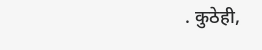. कुठेही,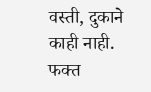वस्ती, दुकाने काही नाही. फक्त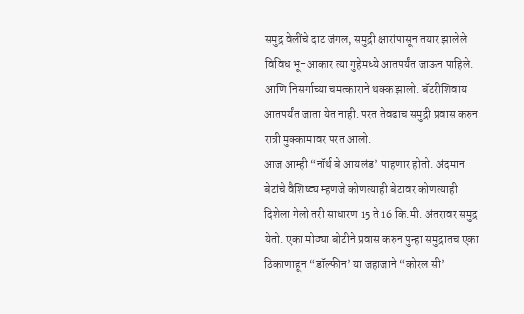समुद्र वेलींचे दाट जंगल, समुद्री क्षारांपासून तयार झालेले विविध भू-आकार त्या गुहेमध्ये आतपर्यंत जाऊन पाहिले. आणि निसर्गाच्या चमत्काराने थक्क झालो. बॅटरीशिवाय आतपर्यंत जाता येत नाही. परत तेवढाच समुद्री प्रवास करुन रात्री मुक्कामावर परत आलो.
आज आम्ही “नॉर्थ बे आयलंड’ पाहणार होतो. अंदमान बेटांचे वैशिष्ट्य म्हणजे कोणत्याही बेटावर कोणत्याही दिशेला गेलो तरी साधारण 15 ते 16 कि.मी. अंतरावर समुद्र येतो. एका मोठ्या बोटीने प्रवास करुन पुन्हा समुद्रातच एका ठिकाणाहून “डॉल्फीन’ या जहाजाने “कोरल सी’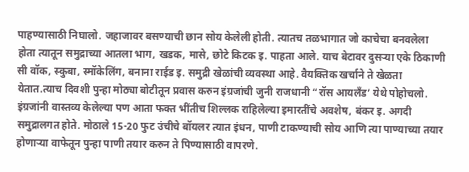पाहण्यासाठी निघालो. जहाजावर बसण्याची छान सोय केलेली होती. त्यातच तळभागात जो काचेचा बनवलेला होता त्यातून समुद्राच्या आतला भाग, खडक, मासे, छोटे किटक इ. पाहता आले. याच बेटावर दुसऱ्या एके ठिकाणी सी वॉक, स्कुबा, स्मॉकेलिंग, बनाना राईड इ. समुद्री खेळांची व्यवस्था आहे. वैयक्तिक खर्चाने ते खेळता येतात.त्याच दिवशी पुन्हा मोठ्या बोटीतून प्रवास करुन इंग्रजांची जुनी राजधानी “रॉस आयलॅंड’ येथे पोहोचलो. इंग्रजांनी वास्तव्य केलेल्या पण आता फक्त भींतीच शिल्लक राहिलेल्या इमारतींचे अवशेष, बंकर इ. अगदी समुद्रालगत होते. मोठाले 15-20 फुट उंचीचे बॉयलर त्यात इंधन, पाणी टाकण्याची सोय आणि त्या पाण्याच्या तयार होणाऱ्या वाफेतून पुन्हा पाणी तयार करुन ते पिण्यासाठी वापरणे.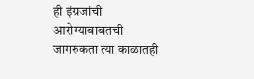ही इंग्रजांची आरोग्याबाबतची जागरुकता त्या काळातही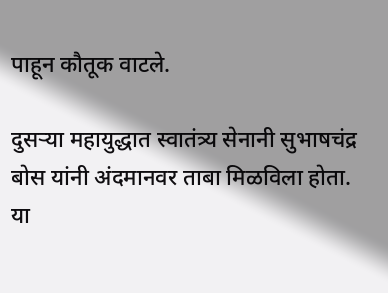पाहून कौतूक वाटले.

दुसऱ्या महायुद्धात स्वातंत्र्य सेनानी सुभाषचंद्र बोस यांनी अंदमानवर ताबा मिळविला होता. या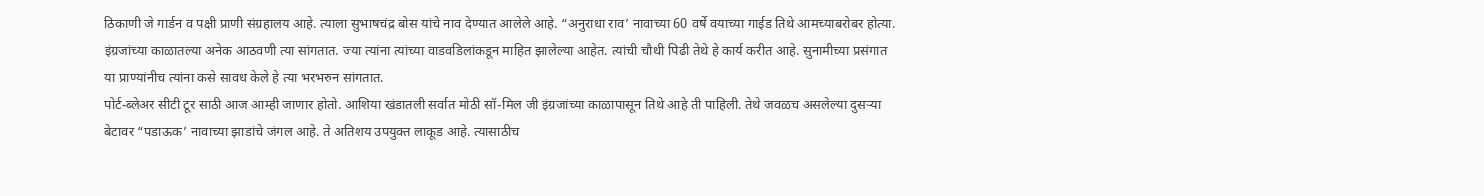ठिकाणी जे गार्डन व पक्षी प्राणी संग्रहालय आहे. त्याला सुभाषचंद्र बोस यांचे नाव देण्यात आलेले आहे. “अनुराधा राव’ नावाच्या 60 वर्षे वयाच्या गाईड तिथे आमच्याबरोबर होत्या. इंग्रजांच्या काळातल्या अनेक आठवणी त्या सांगतात. ज्या त्यांना त्यांच्या वाडवडिलांकडून माहित झालेल्या आहेत. त्यांची चौथी पिढी तेथे हे कार्य करीत आहे. सुनामीच्या प्रसंगात या प्राण्यांनीच त्यांना कसे सावध केले हे त्या भरभरुन सांगतात.
पोर्ट-ब्लेअर सीटी टूर साठी आज आम्ही जाणार होतो. आशिया खंडातली सर्वात मोठी सॉ-मिल जी इंग्रजांच्या काळापासून तिथे आहे ती पाहिली. तेथे जवळच असलेल्या दुसऱ्या बेटावर “पडाऊक’ नावाच्या झाडांचे जंगल आहे. ते अतिशय उपयुक्त लाकूड आहे. त्यासाठीच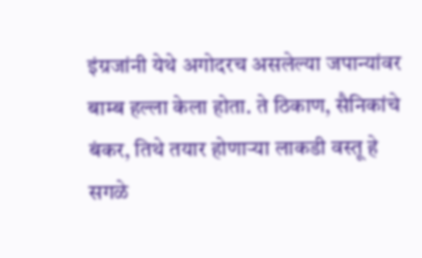इंग्रजांनी येथे अगोदरच असलेल्या जपान्यांवर बाम्ब हल्ला केला होता. ते ठिकाण, सैनिकांचे बंकर, तिथे तयार होणाऱ्या लाकडी वस्तू हे सगळे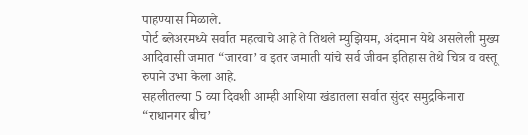पाहण्यास मिळाले.
पोर्ट ब्लेअरमध्ये सर्वात महत्वाचे आहे ते तिथले म्युझियम, अंदमान येथे असलेली मुख्य आदिवासी जमात “जारवा’ व इतर जमाती यांचे सर्व जीवन इतिहास तेथे चित्र व वस्तू रुपाने उभा केला आहे.
सहलीतल्या 5 व्या दिवशी आम्ही आशिया खंडातला सर्वात सुंदर समुद्रकिनारा “राधानगर बीच’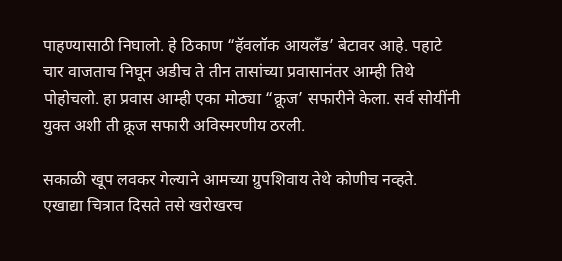पाहण्यासाठी निघालो. हे ठिकाण “हॅवलॉक आयलॅंड’ बेटावर आहे. पहाटे चार वाजताच निघून अडीच ते तीन तासांच्या प्रवासानंतर आम्ही तिथे पोहोचलो. हा प्रवास आम्ही एका मोठ्या “क्रूज’ सफारीने केला. सर्व सोयींनी युक्त अशी ती क्रूज सफारी अविस्मरणीय ठरली.

सकाळी खूप लवकर गेल्याने आमच्या ग्रुपशिवाय तेथे कोणीच नव्हते. एखाद्या चित्रात दिसते तसे खरोखरच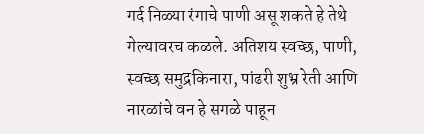गर्द निळ्या रंगाचे पाणी असू शकते हे तेथे गेल्यावरच कळले. अतिशय स्वच्छ, पाणी, स्वच्छ समुद्रकिनारा, पांढरी शुभ्र रेती आणि नारळांचे वन हे सगळे पाहून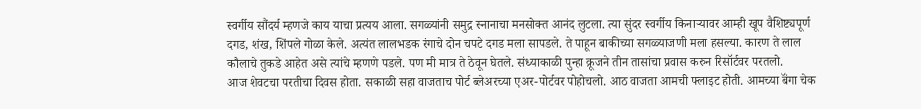स्वर्गीय सौंदर्य म्हणजे काय याचा प्रत्यय आला. सगळ्यांनी समुद्र स्नानाचा मनसोक्त आनंद लुटला. त्या सुंदर स्वर्गीय किनाऱ्यावर आम्ही खूप वैशिष्ट्यपूर्ण दगड, शंख, शिंपले गोळा केले. अत्यंत लालभडक रंगाचे दोन चपटे दगड मला सापडले. ते पाहून बाकीच्या सगळ्याजणी मला हसल्या. कारण ते लाल कौलाचे तुकडे आहेत असे त्यांचे म्हणणे पडले. पण मी मात्र ते ठेवून घेतले. संध्याकाळी पुन्हा क्रूजने तीन तासांचा प्रवास करुन रिसॉर्टवर परतलो.
आज शेवटचा परतीचा दिवस होता. सकाळी सहा वाजताच पोर्ट ब्लेअरच्या एअर-पोर्टवर पोहोचलो. आठ वाजता आमची फ्लाइट होती. आमच्या बॅंगा चेक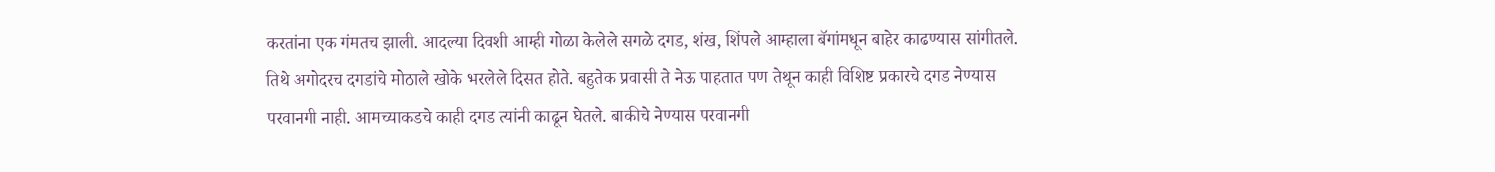करतांना एक गंमतच झाली. आदल्या दिवशी आम्ही गोळा केलेले सगळे दगड, शंख, शिंपले आम्हाला बॅगांमधून बाहेर काढण्यास सांगीतले. तिथे अगोदरच दगडांचे मोठाले खोके भरलेले दिसत होते. बहुतेक प्रवासी ते नेऊ पाहतात पण तेथून काही विशिष्ट प्रकारचे दगड नेण्यास परवानगी नाही. आमच्याकडचे काही दगड त्यांनी काढून घेतले. बाकीचे नेण्यास परवानगी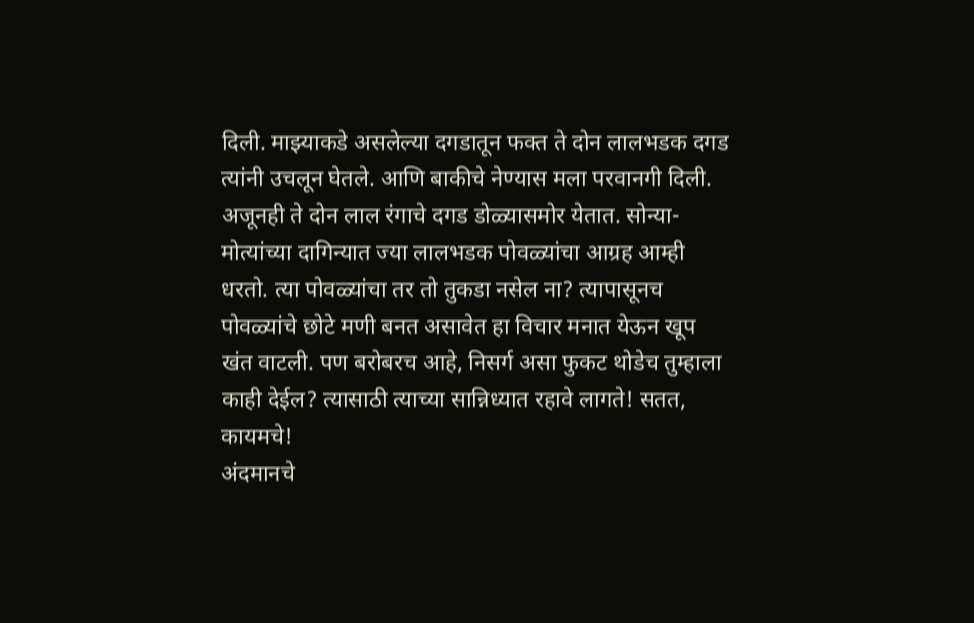दिली. माझ्याकडे असलेल्या दगडातून फक्त ते दोन लालभडक दगड त्यांनी उचलून घेतले. आणि बाकीचे नेण्यास मला परवानगी दिली.
अजूनही ते दोन लाल रंगाचे दगड डोळ्यासमोर येतात. सोन्या-मोत्यांच्या दागिन्यात ज्या लालभडक पोवळ्यांचा आग्रह आम्ही धरतो. त्या पोवळ्यांचा तर तो तुकडा नसेल ना? त्यापासूनच पोवळ्यांचे छोटे मणी बनत असावेत हा विचार मनात येऊन खूप खंत वाटली. पण बरोबरच आहे, निसर्ग असा फुकट थोडेच तुम्हाला काही देईल? त्यासाठी त्याच्या सान्निध्यात रहावे लागते! सतत, कायमचे!
अंदमानचे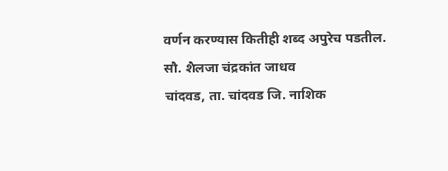वर्णन करण्यास कितीही शब्द अपुरेच पडतील.
सौ. शैलजा चंद्रकांत जाधव
चांदवड, ता. चांदवड जि. नाशिक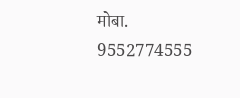मोबा. 9552774555